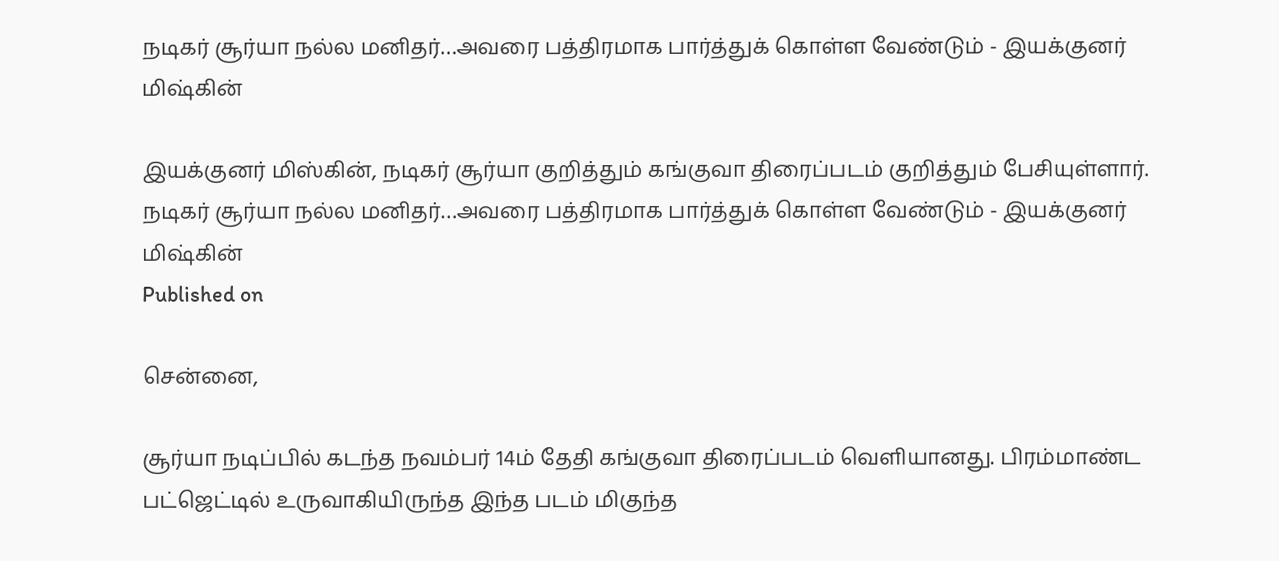நடிகர் சூர்யா நல்ல மனிதர்…அவரை பத்திரமாக பார்த்துக் கொள்ள வேண்டும் - இயக்குனர் மிஷ்கின்

இயக்குனர் மிஸ்கின், நடிகர் சூர்யா குறித்தும் கங்குவா திரைப்படம் குறித்தும் பேசியுள்ளார்.
நடிகர் சூர்யா நல்ல மனிதர்…அவரை பத்திரமாக பார்த்துக் கொள்ள வேண்டும் - இயக்குனர் மிஷ்கின்
Published on

சென்னை,

சூர்யா நடிப்பில் கடந்த நவம்பர் 14ம் தேதி கங்குவா திரைப்படம் வெளியானது. பிரம்மாண்ட பட்ஜெட்டில் உருவாகியிருந்த இந்த படம் மிகுந்த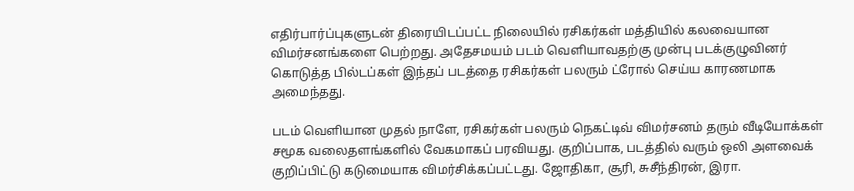எதிர்பார்ப்புகளுடன் திரையிடப்பட்ட நிலையில் ரசிகர்கள் மத்தியில் கலவையான விமர்சனங்களை பெற்றது. அதேசமயம் படம் வெளியாவதற்கு முன்பு படக்குழுவினர் கொடுத்த பில்டப்கள் இந்தப் படத்தை ரசிகர்கள் பலரும் ட்ரோல் செய்ய காரணமாக அமைந்தது.

படம் வெளியான முதல் நாளே, ரசிகர்கள் பலரும் நெகட்டிவ் விமர்சனம் தரும் வீடியோக்கள் சமூக வலைதளங்களில் வேகமாகப் பரவியது. குறிப்பாக, படத்தில் வரும் ஒலி அளவைக் குறிப்பிட்டு கடுமையாக விமர்சிக்கப்பட்டது. ஜோதிகா, சூரி, சுசீந்திரன், இரா.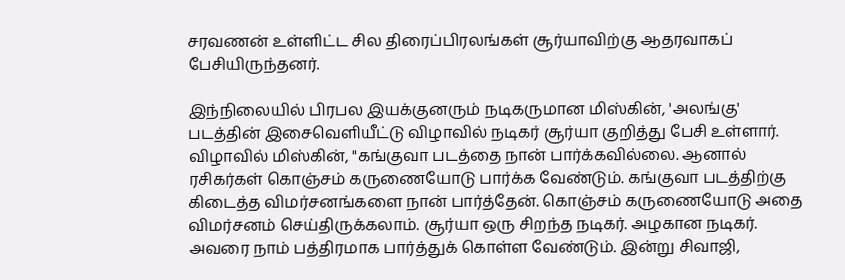சரவணன் உள்ளிட்ட சில திரைப்பிரலங்கள் சூர்யாவிற்கு ஆதரவாகப் பேசியிருந்தனர்.

இந்நிலையில் பிரபல இயக்குனரும் நடிகருமான மிஸ்கின், 'அலங்கு' படத்தின் இசைவெளியீட்டு விழாவில் நடிகர் சூர்யா குறித்து பேசி உள்ளார். விழாவில் மிஸ்கின், "கங்குவா படத்தை நான் பார்க்கவில்லை. ஆனால் ரசிகர்கள் கொஞ்சம் கருணையோடு பார்க்க வேண்டும். கங்குவா படத்திற்கு கிடைத்த விமர்சனங்களை நான் பார்த்தேன். கொஞ்சம் கருணையோடு அதை விமர்சனம் செய்திருக்கலாம். சூர்யா ஒரு சிறந்த நடிகர். அழகான நடிகர். அவரை நாம் பத்திரமாக பார்த்துக் கொள்ள வேண்டும். இன்று சிவாஜி,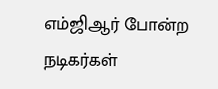எம்ஜிஆர் போன்ற நடிகர்கள்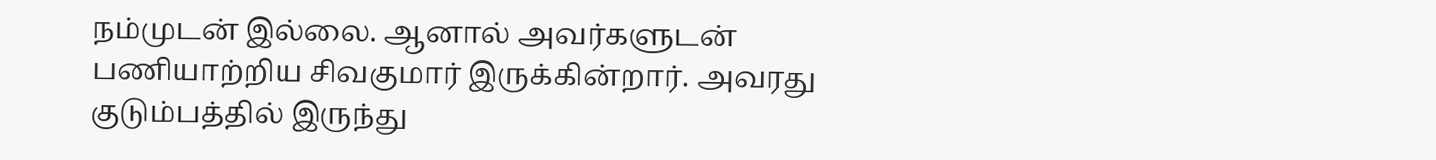நம்முடன் இல்லை. ஆனால் அவர்களுடன் பணியாற்றிய சிவகுமார் இருக்கின்றார். அவரது குடும்பத்தில் இருந்து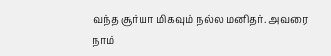வந்த சூர்யா மிகவும் நல்ல மனிதர். அவரை நாம்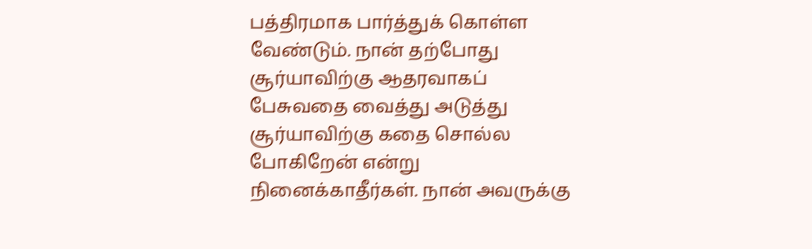பத்திரமாக பார்த்துக் கொள்ள வேண்டும். நான் தற்போது சூர்யாவிற்கு ஆதரவாகப் பேசுவதை வைத்து அடுத்து சூர்யாவிற்கு கதை சொல்ல போகிறேன் என்று நினைக்காதீர்கள். நான் அவருக்கு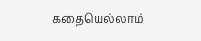கதையெல்லாம்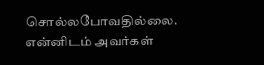சொல்லபோவதில்லை. என்னிடம் அவர்கள்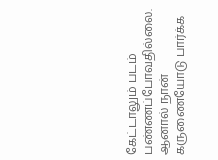கேட்டாலும் படம் பண்ணப்போவதில்லை. ஆனால் நான் கருணையோடு பார்க்க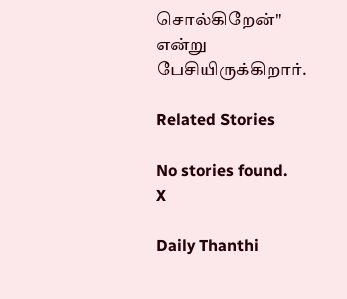சொல்கிறேன்" என்று பேசியிருக்கிறார்.

Related Stories

No stories found.
X

Daily Thanthi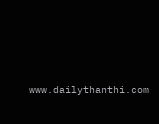www.dailythanthi.com